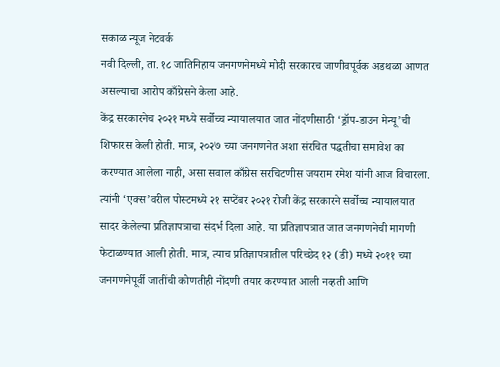सकाळ न्यूज नेटवर्क
नवी दिल्ली, ता. १८ जातिनिहाय जनगणनेमध्ये मोदी सरकारच जाणीवपूर्वक अडथळा आणत असल्याचा आरोप काँग्रेसने केला आहे.
केंद्र सरकारनेच २०२१ मध्ये सर्वोच्च न्यायालयात जात नोंदणीसाठी ‘ड्रॉप-डाउन मेन्यू’ची शिफारस केली होती. मात्र, २०२७ च्या जनगणनेत अशा संरचित पद्धतीचा समावेश का करण्यात आलेला नाही, असा सवाल काँग्रेस सरचिटणीस जयराम रमेश यांनी आज विचारला. त्यांनी ‘एक्स’वरील पोस्टमध्ये २१ सप्टेंबर २०२१ रोजी केंद्र सरकारने सर्वोच्च न्यायालयात सादर केलेल्या प्रतिज्ञापत्राचा संदर्भ दिला आहे. या प्रतिज्ञापत्रात जात जनगणनेची मागणी फेटाळण्यात आली होती. मात्र, त्याच प्रतिज्ञापत्रातील परिच्छेद १२ (डी) मध्ये २०११ च्या जनगणनेपूर्वी जातींची कोणतीही नोंदणी तयार करण्यात आली नव्हती आणि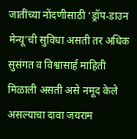जातींच्या नोंदणीसाठी ‘ड्रॉप-डाउन मेन्यू’ची सुविधा असती तर अधिक सुसंगत व विश्वासार्ह माहिती मिळाली असती असे नमूद केले असल्याचा दावा जयराम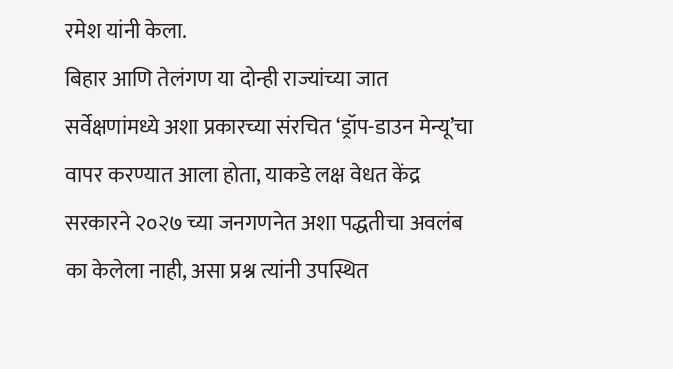रमेश यांनी केला.
बिहार आणि तेलंगण या दोन्ही राज्यांच्या जात सर्वेक्षणांमध्ये अशा प्रकारच्या संरचित ‘ड्रॉप-डाउन मेन्यू’चा वापर करण्यात आला होता, याकडे लक्ष वेधत केंद्र सरकारने २०२७ च्या जनगणनेत अशा पद्धतीचा अवलंब का केलेला नाही, असा प्रश्न त्यांनी उपस्थित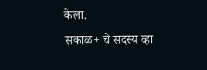केला.
सकाळ+ चे सदस्य व्हा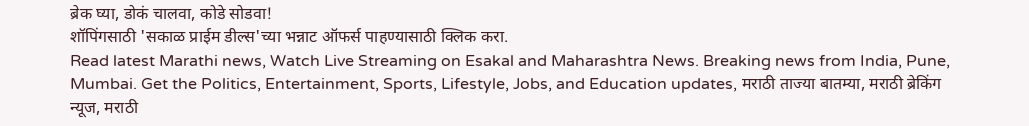ब्रेक घ्या, डोकं चालवा, कोडे सोडवा!
शॉपिंगसाठी 'सकाळ प्राईम डील्स'च्या भन्नाट ऑफर्स पाहण्यासाठी क्लिक करा.
Read latest Marathi news, Watch Live Streaming on Esakal and Maharashtra News. Breaking news from India, Pune, Mumbai. Get the Politics, Entertainment, Sports, Lifestyle, Jobs, and Education updates, मराठी ताज्या बातम्या, मराठी ब्रेकिंग न्यूज, मराठी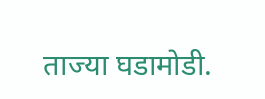ताज्या घडामोडी.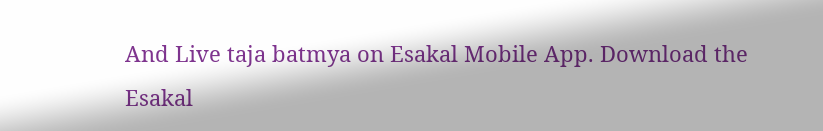And Live taja batmya on Esakal Mobile App. Download the Esakal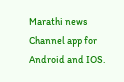Marathi news Channel app for Android and IOS.